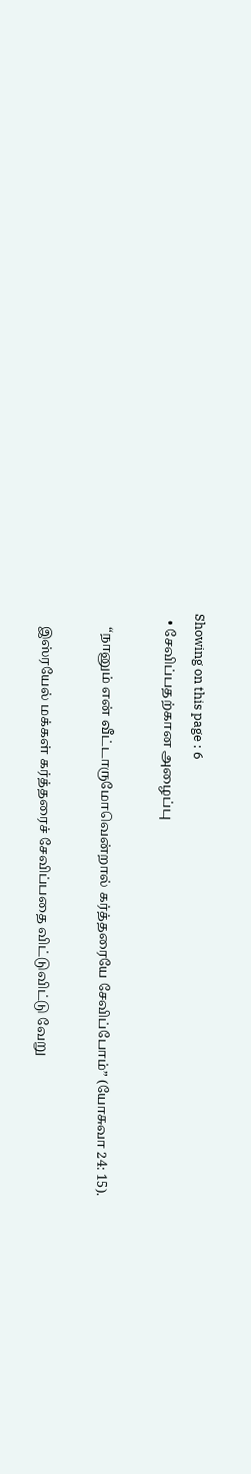Showing on this page : 6
  • சேவிப்பதற்கான அழைப்பு

    “நானும் என் வீட்டாருமோவென்றால் கர்த்தரையே சேவிப்போம்” (யோசுவா 24: 15).

    இஸ்ரயேல் மக்கள் கர்த்தரைச் சேவிப்பதை விட்டுவிட்டு வேறு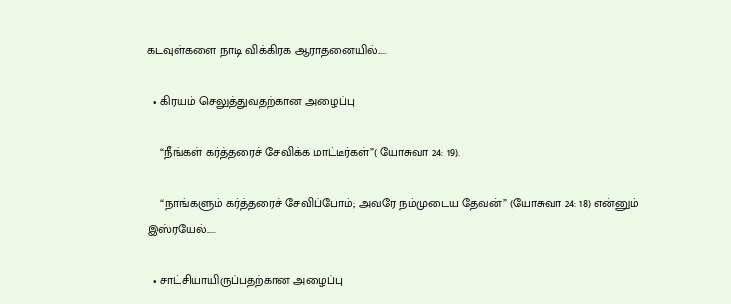கடவுள்களை நாடி விக்கிரக ஆராதனையில்.....

  • கிரயம் செலுத்துவதற்கான அழைப்பு

    “நீங்கள் கர்த்தரைச் சேவிக்க மாட்டீர்கள்”( யோசுவா 24: 19).

    “நாங்களும் கர்த்தரைச் சேவிப்போம்; அவரே நம்முடைய தேவன்” (யோசுவா 24: 18) என்னும் இஸ்ரயேல்.....

  • சாட்சியாயிருப்பதற்கான அழைப்பு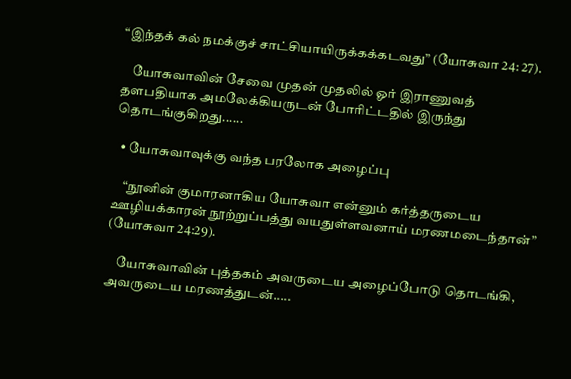“இந்தக் கல் நமக்குச் சாட்சியாயிருக்கக்கடவது” (யோசுவா 24: 27).

    யோசுவாவின் சேவை முதன் முதலில் ஓர் இராணுவத் தளபதியாக அமலேக்கியருடன் போரிட்டதில் இருந்து தொடங்குகிறது......

  • யோசுவாவுக்கு வந்த பரலோக அழைப்பு

    “நூனின் குமாரனாகிய யோசுவா என்னும் கர்த்தருடைய ஊழியக்காரன் நூற்றுப்பத்து வயதுள்ளவனாய் மரணமடைந்தான்” (யோசுவா 24:29).

    யோசுவாவின் புத்தகம் அவருடைய அழைப்போடு தொடங்கி, அவருடைய மரணத்துடன்.....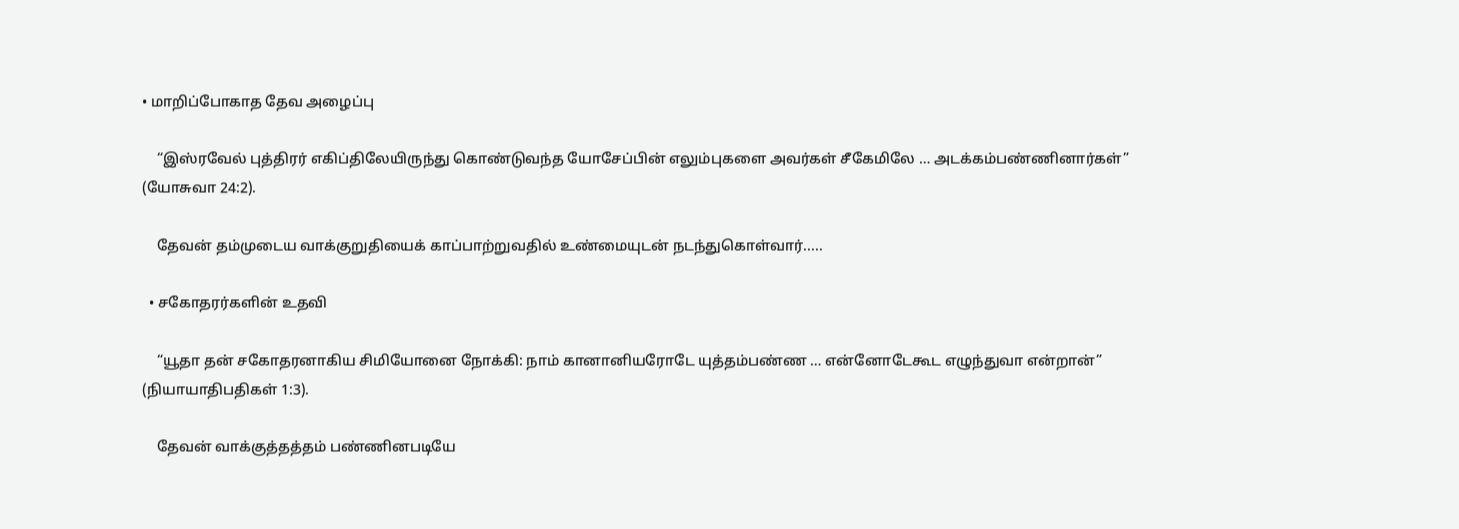• மாறிப்போகாத தேவ அழைப்பு

    “இஸ்ரவேல் புத்திரர் எகிப்திலேயிருந்து கொண்டுவந்த யோசேப்பின் எலும்புகளை அவர்கள் சீகேமிலே … அடக்கம்பண்ணினார்கள்” (யோசுவா 24:2).

    தேவன் தம்முடைய வாக்குறுதியைக் காப்பாற்றுவதில் உண்மையுடன் நடந்துகொள்வார்.....

  • சகோதரர்களின் உதவி

    “யூதா தன் சகோதரனாகிய சிமியோனை நோக்கி: நாம் கானானியரோடே யுத்தம்பண்ண … என்னோடேகூட எழுந்துவா என்றான்” (நியாயாதிபதிகள் 1:3).

    தேவன் வாக்குத்தத்தம் பண்ணினபடியே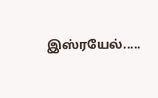இஸ்ரயேல்.....